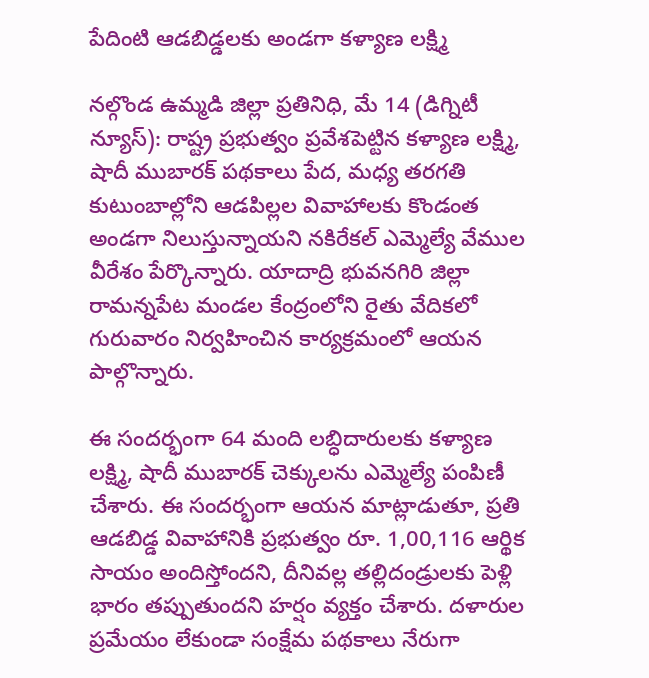పేదింటి ఆడబిడ్డలకు అండగా కళ్యాణ లక్ష్మి

నల్గొండ ఉమ్మడి జిల్లా ప్రతినిధి, మే 14 (డిగ్నిటీ న్యూస్): రాష్ట్ర ప్రభుత్వం ప్రవేశపెట్టిన కళ్యాణ లక్ష్మి, షాదీ ముబారక్ పథకాలు పేద, మధ్య తరగతి కుటుంబాల్లోని ఆడపిల్లల వివాహాలకు కొండంత అండగా నిలుస్తున్నాయని నకిరేకల్ ఎమ్మెల్యే వేముల వీరేశం పేర్కొన్నారు. యాదాద్రి భువనగిరి జిల్లా రామన్నపేట మండల కేంద్రంలోని రైతు వేదికలో గురువారం నిర్వహించిన కార్యక్రమంలో ఆయన పాల్గొన్నారు.

ఈ సందర్భంగా 64 మంది లబ్ధిదారులకు కళ్యాణ లక్ష్మి, షాదీ ముబారక్ చెక్కులను ఎమ్మెల్యే పంపిణీ చేశారు. ఈ సందర్భంగా ఆయన మాట్లాడుతూ, ప్రతి ఆడబిడ్డ వివాహానికి ప్రభుత్వం రూ. 1,00,116 ఆర్థిక సాయం అందిస్తోందని, దీనివల్ల తల్లిదండ్రులకు పెళ్లి భారం తప్పుతుందని హర్షం వ్యక్తం చేశారు. దళారుల ప్రమేయం లేకుండా సంక్షేమ పథకాలు నేరుగా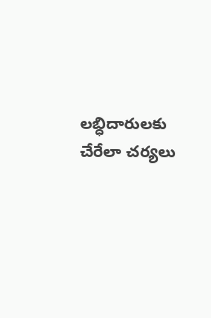లబ్ధిదారులకు చేరేలా చర్యలు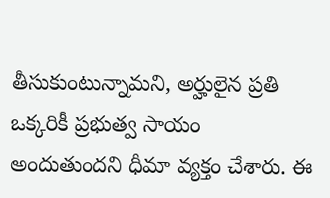తీసుకుంటున్నామని, అర్హులైన ప్రతి ఒక్కరికీ ప్రభుత్వ సాయం అందుతుందని ధీమా వ్యక్తం చేశారు. ఈ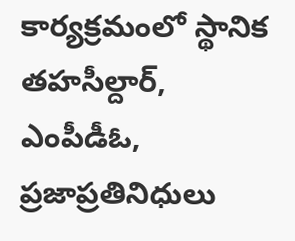కార్యక్రమంలో స్థానిక తహసీల్దార్, ఎంపీడీఓ, ప్రజాప్రతినిధులు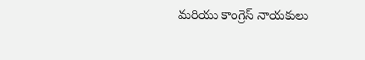మరియు కాంగ్రెస్ నాయకులు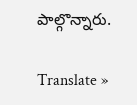పాల్గొన్నారు.

Translate »